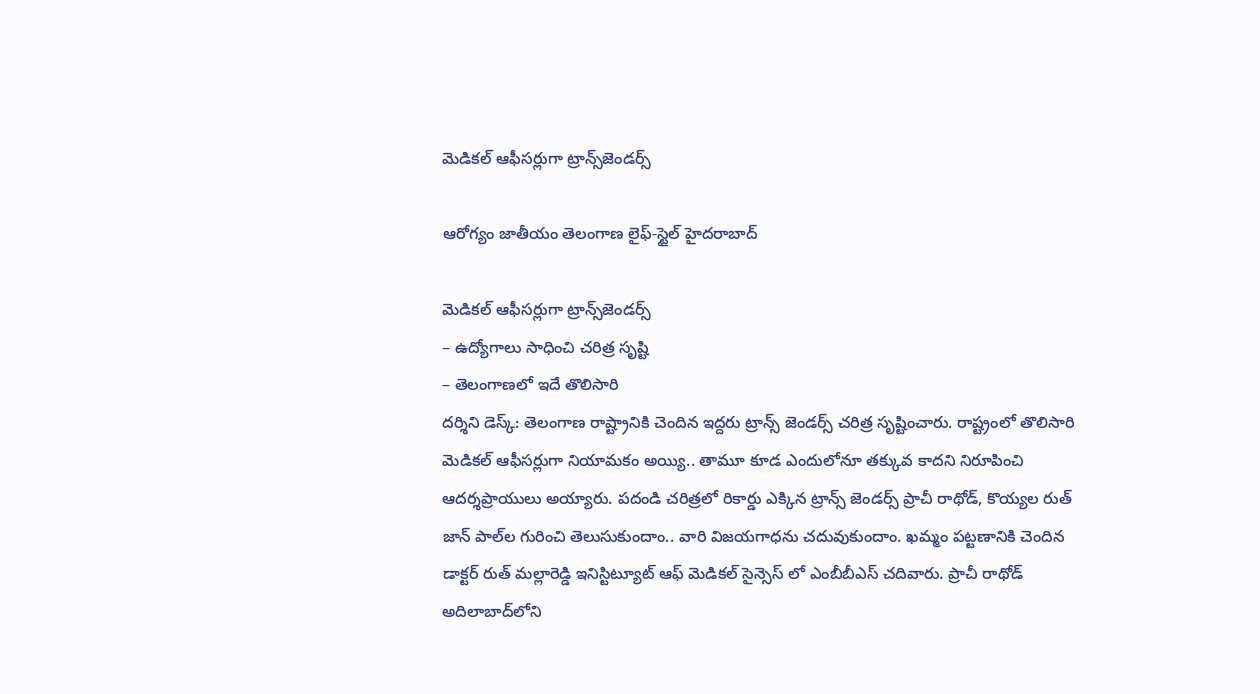మెడికల్‌ ఆఫీసర్లుగా ట్రాన్స్‌జెండర్స్‌

ఆరోగ్యం జాతీయం తెలంగాణ లైఫ్-స్టైల్ హైదరాబాద్

మెడికల్‌ ఆఫీసర్లుగా ట్రాన్స్‌జెండర్స్‌
– ఉద్యోగాలు సాధించి చరిత్ర సృష్టి
– తెలంగాణలో ఇదే తొలిసారి
దర్శిని డెస్క్: తెలంగాణ రాష్ట్రానికి చెందిన ఇద్దరు ట్రాన్స్‌ జెండర్స్‌ చరిత్ర సృష్టించారు. రాష్ట్రంలో తొలిసారి మెడికల్ ఆఫీసర్లుగా నియామకం అయ్యి.. తామూ కూడ ఎందులోనూ తక్కువ కాదని నిరూపించి ఆదర్శప్రాయులు అయ్యారు. పదండి చరిత్రలో రికార్డు ఎక్కిన ట్రాన్స్‌ జెండర్స్ ప్రాచీ రాథోడ్‌, కొయ్యల రుత్‌ జాన్‌ పాల్‌ల గురించి తెలుసుకుందాం.. వారి విజయగాధను చదువుకుందాం. ఖమ్మం పట్టణానికి చెందిన డాక్టర్ రుత్ మల్లారెడ్డి ఇనిస్టిట్యూట్ ఆఫ్ మెడికల్ సైన్సెస్ లో ఎంబీబీఎస్ చదివారు. ప్రాచీ రాథోడ్‌ అదిలాబాద్‌లోని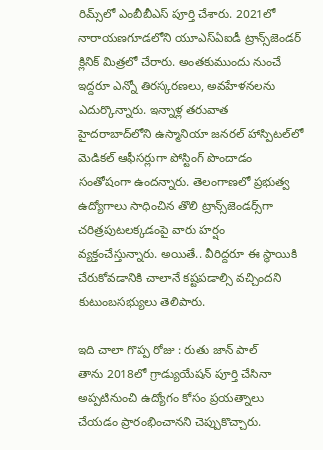రిమ్స్‌లో ఎంబీబీఎస్ పూర్తి చేశారు. 2021లో నారాయణగూడలోని యూఎస్ఏఐడీ ట్రాన్స్‌జెండర్ క్లినిక్ మిత్రలో చేరారు. అంతకుముందు నుంచే ఇద్దరూ ఎన్నో తిరస్కరణలు, అవహేళనలను ఎదుర్కొన్నారు. ఇన్నాళ్ల తరువాత హైదరాబాద్‌లోని ఉస్మానియా జనరల్ హాస్పిటల్‌లో మెడికల్ ఆఫీసర్లుగా పోస్టింగ్ పొందాడం సంతోషంగా ఉందన్నారు. తెలంగాణలో ప్రభుత్వ ఉద్యోగాలు సాధించిన తొలి ట్రాన్స్‌జెండర్స్‌గా చరిత్రపుటలక్కడంపై వారు హర్షం వ్యక్తంచేస్తున్నారు. అయితే.. వీరిద్దరూ ఈ స్థాయికి చేరుకోవడానికి చాలానే కష్టపడాల్సి వచ్చిందని కుటుంబసభ్యులు తెలిపారు.

ఇది చాలా గొప్ప రోజు : రుతు జాన్‌ పాల్‌
తాను 2018లో గ్రాడ్యుయేషన్ పూర్తి చేసినా అప్పటినుంచి ఉద్యోగం కోసం ప్రయత్నాలు చేయడం ప్రారంభించానని చెప్పుకొచ్చారు.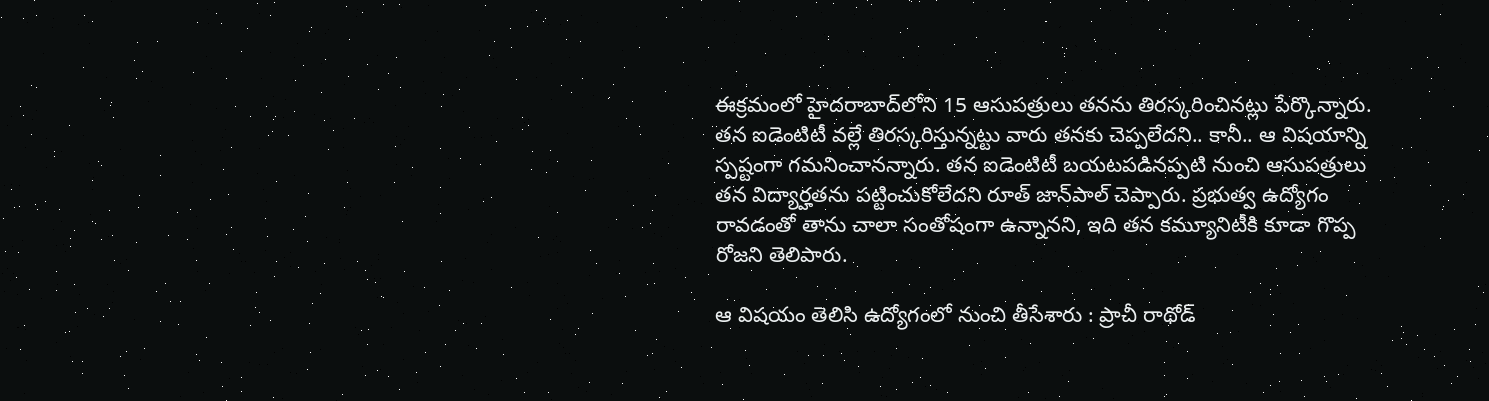ఈక్రమంలో హైదరాబాద్‌లోని 15 ఆసుపత్రులు తనను తిరస్కరించినట్లు పేర్కొన్నారు. తన ఐడెంటిటీ వల్లే తిరస్కరిస్తున్నట్టు వారు తనకు చెప్పలేదని.. కానీ.. ఆ విషయాన్ని స్పష్టంగా గమనించానన్నారు. తన ఐడెంటిటీ బయటపడినప్పటి నుంచి ఆసుపత్రులు తన విద్యార్హతను పట్టించుకోలేదని రూత్ జాన్‌పాల్ చెప్పారు. ప్రభుత్వ ఉద్యోగం రావడంతో తాను చాలా సంతోషంగా ఉన్నానని, ఇది తన కమ్యూనిటీకి కూడా గొప్ప రోజని తెలిపారు.

ఆ విషయం తెలిసి ఉద్యోగంలో నుంచి తీసేశారు : ప్రాచీ రాథోడ్‌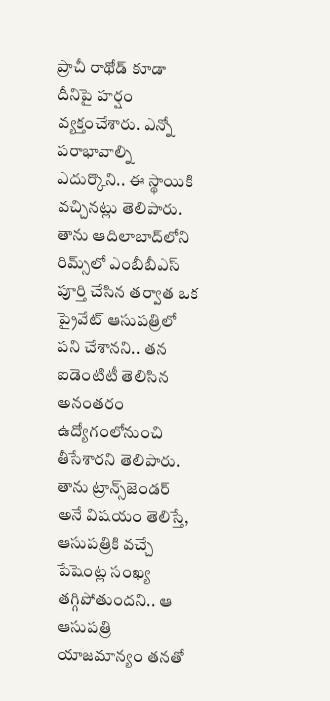ప్రాచీ రాథోడ్ కూడా దీనిపై హర్షం వ్యక్తంచేశారు. ఎన్నో పరాభావాల్ని ఎదుర్కొని.. ఈ స్థాయికి వచ్చినట్లు తెలిపారు. తాను ఆదిలాబాద్‌లోని రిమ్స్‌లో ఎంబీబీఎస్ పూర్తి చేసిన తర్వాత ఒక ప్రైవేట్ ఆసుపత్రిలో పని చేశానని.. తన ఐడెంటిటీ తెలిసిన అనంతరం ఉద్యోగంలోనుంచి తీసేశారని తెలిపారు. తాను ట్రాన్స్‌జెండర్ అనే విషయం తెలిస్తే, ఆసుపత్రికి వచ్చే పేషెంట్ల సంఖ్య తగ్గిపోతుందని.. ఆ ఆసుపత్రి యాజమాన్యం తనతో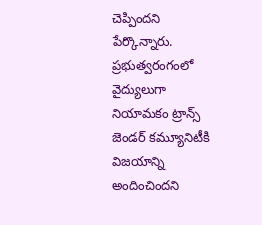చెప్పిందని పేర్కొన్నారు. ప్రభుత్వరంగంలో వైద్యులుగా నియామకం ట్రాన్స్ జెండర్ కమ్యూనిటీకి విజయాన్ని అందించిందని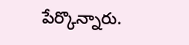పేర్కొన్నారు.